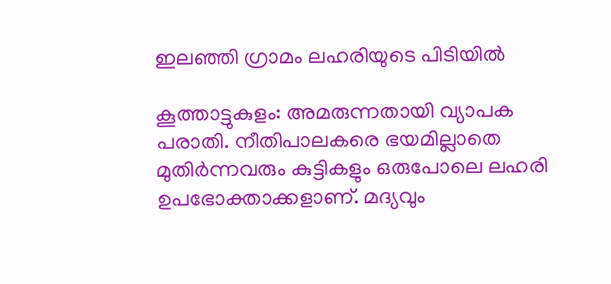ഇലഞ്ഞി ഗ്രാമം ലഹരിയുടെ പിടിയിൽ

കൂത്താട്ടുകുളം: അമരുന്നതായി വ്യാപക പരാതി. നീതിപാലകരെ ഭയമില്ലാതെ മുതിര്‍ന്നവരും കുട്ടികളും ഒരുപോലെ ലഹരി ഉപഭോക്താക്കളാണ്. മദ്യവും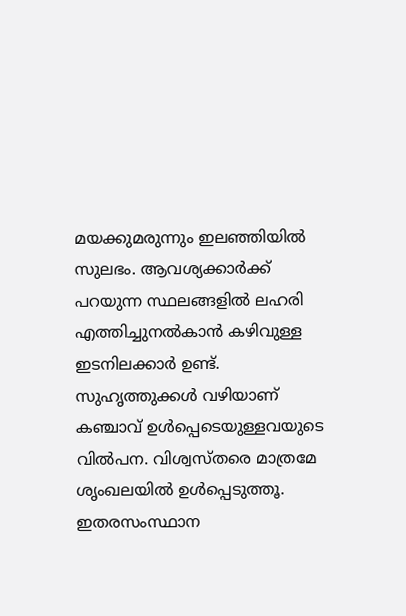മയക്കുമരുന്നും ഇലഞ്ഞിയില്‍ സുലഭം. ആവശ്യക്കാര്‍ക്ക് പറയുന്ന സ്ഥലങ്ങളില്‍ ലഹരി എത്തിച്ചുനല്‍കാന്‍ കഴിവുള്ള ഇടനിലക്കാര്‍ ഉണ്ട്. സുഹൃത്തുക്കൾ വഴിയാണ് കഞ്ചാവ് ഉൾപ്പെടെയുള്ളവയുടെ വിൽപന. വിശ്വസ്തരെ മാത്രമേ ശൃംഖലയിൽ ഉൾപ്പെടുത്തൂ. ഇതരസംസ്ഥാന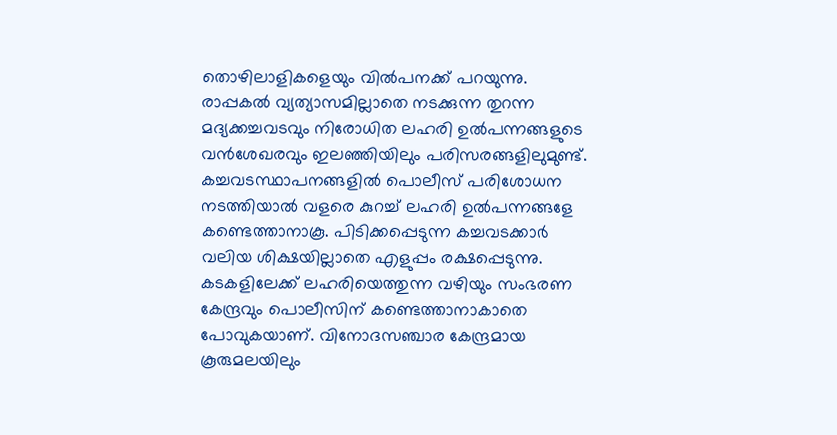തൊഴിലാളികളെയും വിൽപനക്ക് പറയുന്നു. രാപ്പകല്‍ വ്യത്യാസമില്ലാതെ നടക്കുന്ന തുറന്ന മദ്യക്കച്ചവടവും നിരോധിത ലഹരി ഉൽപന്നങ്ങളുടെ വന്‍ശേഖരവും ഇലഞ്ഞിയിലും പരിസരങ്ങളിലുമുണ്ട്. കച്ചവടസ്ഥാപനങ്ങളിൽ പൊലീസ് പരിശോധന നടത്തിയാൽ വളരെ കുറച്ച് ലഹരി ഉൽപന്നങ്ങളേ കണ്ടെത്താനാകൂ. പിടിക്കപ്പെടുന്ന കച്ചവടക്കാർ വലിയ ശിക്ഷയില്ലാതെ എളുപ്പം രക്ഷപ്പെടുന്നു. കടകളിലേക്ക് ലഹരിയെത്തുന്ന വഴിയും സംഭരണ കേന്ദ്രവും പൊലീസിന് കണ്ടെത്താനാകാതെ പോവുകയാണ്. വിനോദസഞ്ചാര കേന്ദ്രമായ കൂരുമലയിലും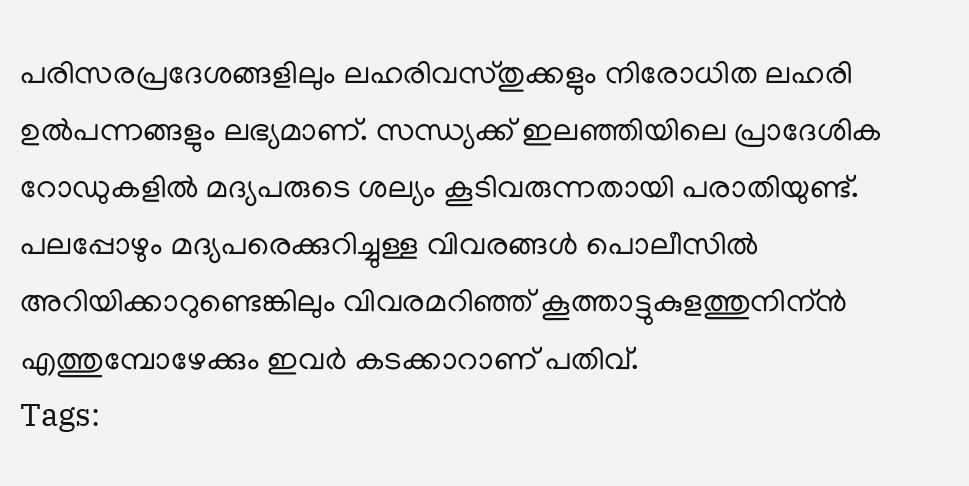പരിസരപ്രദേശങ്ങളിലും ലഹരിവസ്തുക്കളും നിരോധിത ലഹരി ഉൽപന്നങ്ങളും ലഭ്യമാണ്. സന്ധ്യക്ക് ഇലഞ്ഞിയിലെ പ്രാദേശിക റോഡുകളില്‍ മദ്യപരുടെ ശല്യം കൂടിവരുന്നതായി പരാതിയുണ്ട്. പലപ്പോഴും മദ്യപരെക്കുറിച്ചുള്ള വിവരങ്ങള്‍ പൊലീസില്‍ അറിയിക്കാറുണ്ടെങ്കിലും വിവരമറിഞ്ഞ് കൂത്താട്ടുകുളത്തുനിന്ന്‍ എത്തുമ്പോഴേക്കും ഇവര്‍ കടക്കാറാണ് പതിവ്.
Tags: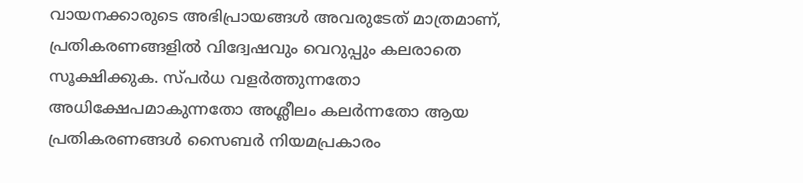വായനക്കാരുടെ അഭിപ്രായങ്ങള്‍ അവരുടേത് മാത്രമാണ്, പ്രതികരണങ്ങളിൽ വിദ്വേഷവും വെറുപ്പും കലരാതെ സൂക്ഷിക്കുക. സ്പർധ വളർത്തുന്നതോ അധിക്ഷേപമാകുന്നതോ അശ്ലീലം കലർന്നതോ ആയ പ്രതികരണങ്ങൾ സൈബർ നിയമപ്രകാരം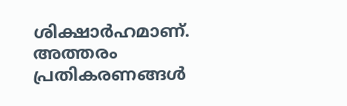ശിക്ഷാർഹമാണ്. അത്തരം പ്രതികരണങ്ങൾ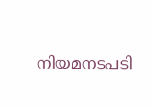നിയമനടപടി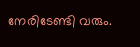നേരിടേണ്ടി വരും.